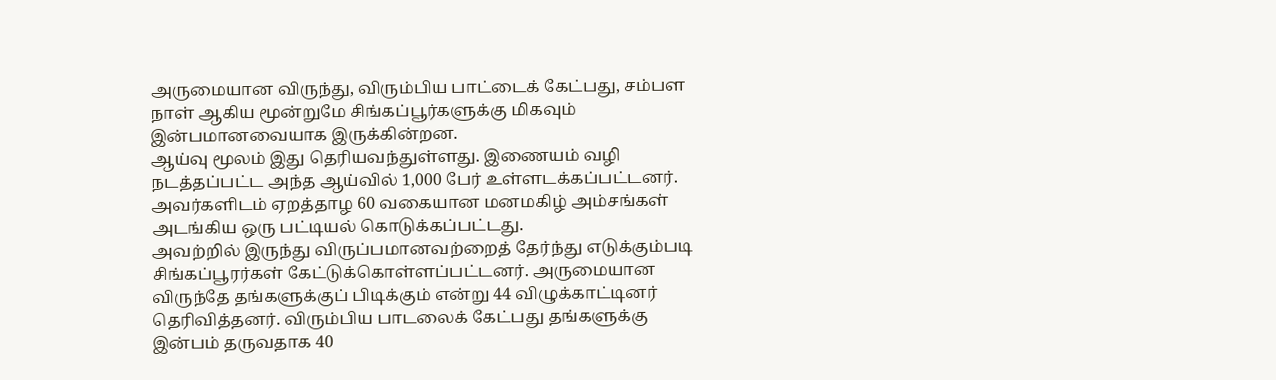அருமையான விருந்து, விரும்பிய பாட்டைக் கேட்பது, சம்பள நாள் ஆகிய மூன்றுமே சிங்கப்பூர்களுக்கு மிகவும் இன்பமானவையாக இருக்கின்றன.
ஆய்வு மூலம் இது தெரியவந்துள்ளது. இணையம் வழி நடத்தப்பட்ட அந்த ஆய்வில் 1,000 பேர் உள்ளடக்கப்பட்டனர். அவர்களிடம் ஏறத்தாழ 60 வகையான மனமகிழ் அம்சங்கள் அடங்கிய ஒரு பட்டியல் கொடுக்கப்பட்டது.
அவற்றில் இருந்து விருப்பமானவற்றைத் தேர்ந்து எடுக்கும்படி சிங்கப்பூரர்கள் கேட்டுக்கொள்ளப்பட்டனர். அருமையான விருந்தே தங்களுக்குப் பிடிக்கும் என்று 44 விழுக்காட்டினர் தெரிவித்தனர். விரும்பிய பாடலைக் கேட்பது தங்களுக்கு இன்பம் தருவதாக 40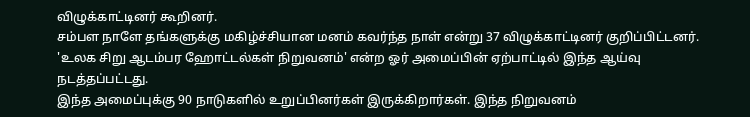விழுக்காட்டினர் கூறினர்.
சம்பள நாளே தங்களுக்கு மகிழ்ச்சியான மனம் கவர்ந்த நாள் என்று 37 விழுக்காட்டினர் குறிப்பிட்டனர். 'உலக சிறு ஆடம்பர ஹோட்டல்கள் நிறுவனம்' என்ற ஓர் அமைப்பின் ஏற்பாட்டில் இந்த ஆய்வு நடத்தப்பட்டது.
இந்த அமைப்புக்கு 90 நாடுகளில் உறுப்பினர்கள் இருக்கிறார்கள். இந்த நிறுவனம்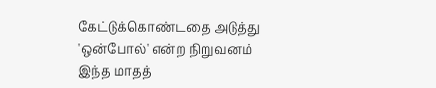கேட்டுக்கொண்டதை அடுத்து 'ஒன்போல்' என்ற நிறுவனம் இந்த மாதத்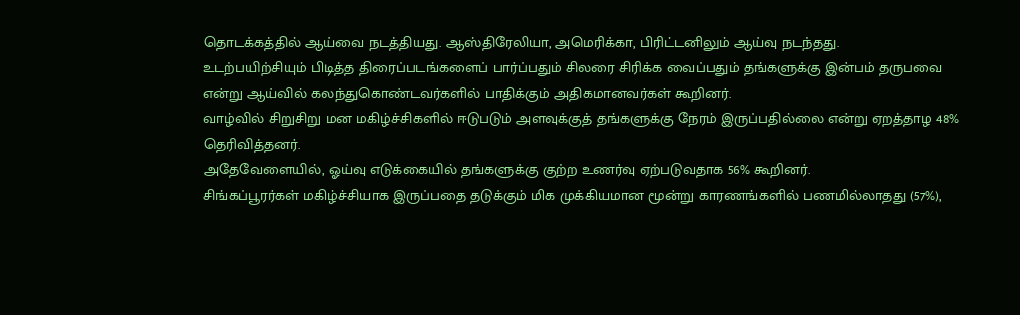தொடக்கத்தில் ஆய்வை நடத்தியது. ஆஸ்திரேலியா, அமெரிக்கா, பிரிட்டனிலும் ஆய்வு நடந்தது.
உடற்பயிற்சியும் பிடித்த திரைப்படங்களைப் பார்ப்பதும் சிலரை சிரிக்க வைப்பதும் தங்களுக்கு இன்பம் தருபவை என்று ஆய்வில் கலந்துகொண்டவர்களில் பாதிக்கும் அதிகமானவர்கள் கூறினர்.
வாழ்வில் சிறுசிறு மன மகிழ்ச்சிகளில் ஈடுபடும் அளவுக்குத் தங்களுக்கு நேரம் இருப்பதில்லை என்று ஏறத்தாழ 48% தெரிவித்தனர்.
அதேவேளையில், ஓய்வு எடுக்கையில் தங்களுக்கு குற்ற உணர்வு ஏற்படுவதாக 56% கூறினர்.
சிங்கப்பூரர்கள் மகிழ்ச்சியாக இருப்பதை தடுக்கும் மிக முக்கியமான மூன்று காரணங்களில் பணமில்லாதது (57%),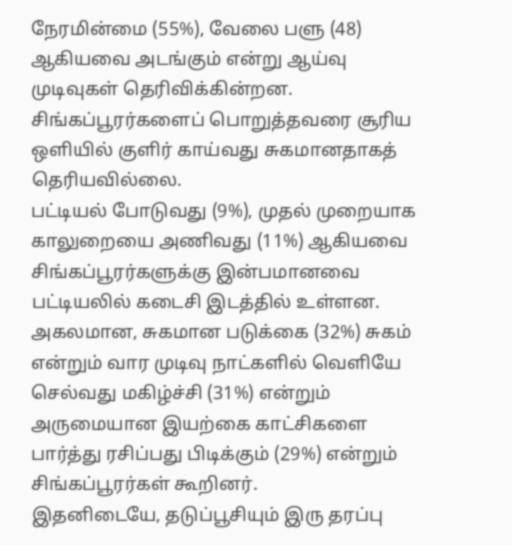நேரமின்மை (55%), வேலை பளு (48) ஆகியவை அடங்கும் என்று ஆய்வு முடிவுகள் தெரிவிக்கின்றன.
சிங்கப்பூரர்களைப் பொறுத்தவரை சூரிய ஒளியில் குளிர் காய்வது சுகமானதாகத் தெரியவில்லை.
பட்டியல் போடுவது (9%), முதல் முறையாக காலுறையை அணிவது (11%) ஆகியவை சிங்கப்பூரர்களுக்கு இன்பமானவை பட்டியலில் கடைசி இடத்தில் உள்ளன.
அகலமான, சுகமான படுக்கை (32%) சுகம் என்றும் வார முடிவு நாட்களில் வெளியே செல்வது மகிழ்ச்சி (31%) என்றும் அருமையான இயற்கை காட்சிகளை பார்த்து ரசிப்பது பிடிக்கும் (29%) என்றும் சிங்கப்பூரர்கள் கூறினர்.
இதனிடையே, தடுப்பூசியும் இரு தரப்பு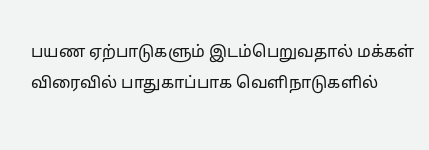பயண ஏற்பாடுகளும் இடம்பெறுவதால் மக்கள் விரைவில் பாதுகாப்பாக வெளிநாடுகளில்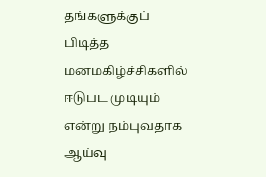தங்களுக்குப் பிடித்த மனமகிழ்ச்சிகளில் ஈடுபட முடியும் என்று நம்புவதாக ஆய்வு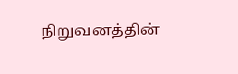நிறுவனத்தின்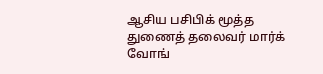ஆசிய பசிபிக் மூத்த துணைத் தலைவர் மார்க் வோங்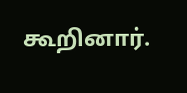கூறினார்.